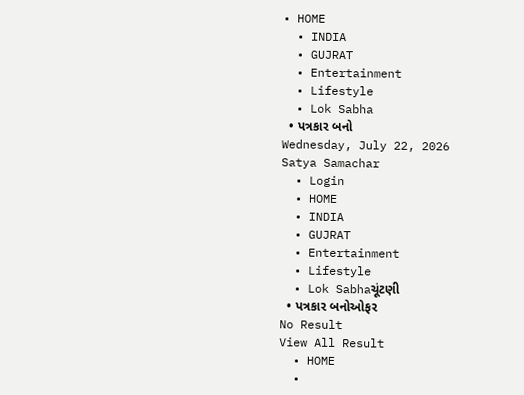• HOME
  • INDIA
  • GUJRAT
  • Entertainment
  • Lifestyle
  • Lok Sabha
  • પત્રકાર બનો
Wednesday, July 22, 2026
Satya Samachar
  • Login
  • HOME
  • INDIA
  • GUJRAT
  • Entertainment
  • Lifestyle
  • Lok Sabhaચૂંટણી
  • પત્રકાર બનોઓફર
No Result
View All Result
  • HOME
  •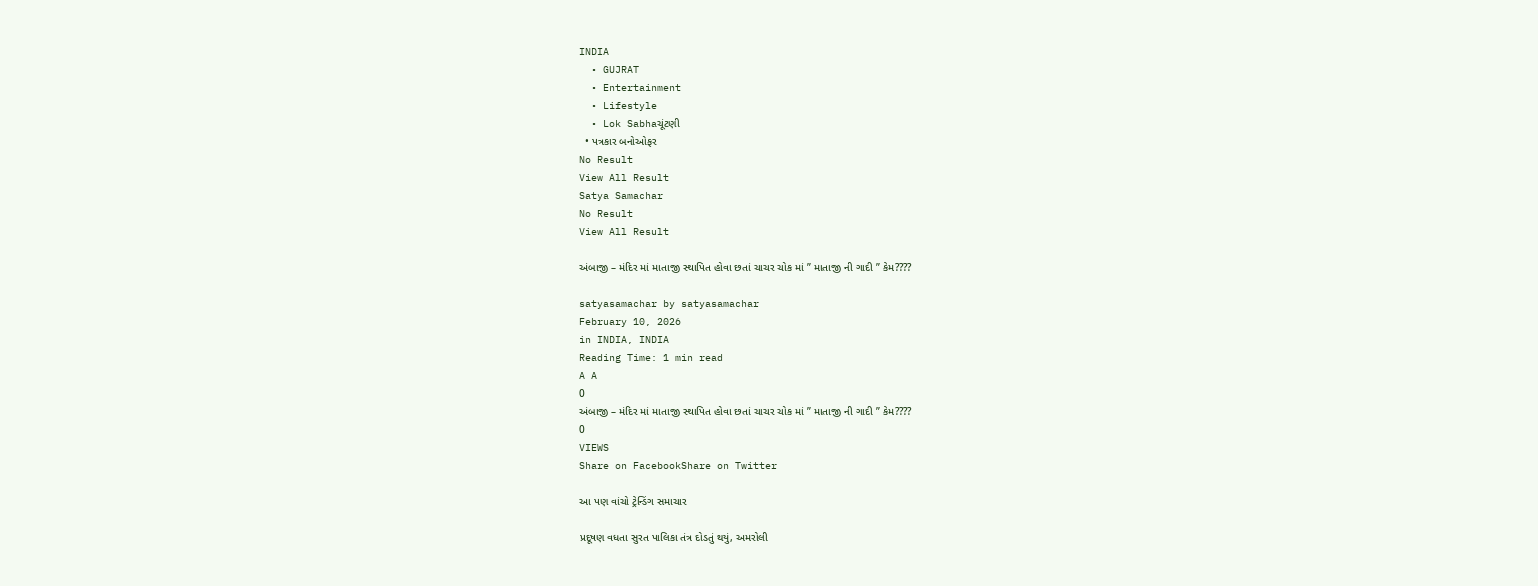INDIA
  • GUJRAT
  • Entertainment
  • Lifestyle
  • Lok Sabhaચૂંટણી
  • પત્રકાર બનોઓફર
No Result
View All Result
Satya Samachar
No Result
View All Result

અંબાજી – મંદિર માં માતાજી સ્થાપિત હોવા છતાં ચાચર ચોક માં ” માતાજી ની ગાદી ” કેમ????

satyasamachar by satyasamachar
February 10, 2026
in INDIA, INDIA
Reading Time: 1 min read
A A
0
અંબાજી – મંદિર માં માતાજી સ્થાપિત હોવા છતાં ચાચર ચોક માં ” માતાજી ની ગાદી ” કેમ????
0
VIEWS
Share on FacebookShare on Twitter

આ પણ વાંચો ટ્રેન્ડિંગ સમાચાર

પ્રદૂષણ વધતા સુરત પાલિકા તંત્ર દોડતું થયું, અમરોલી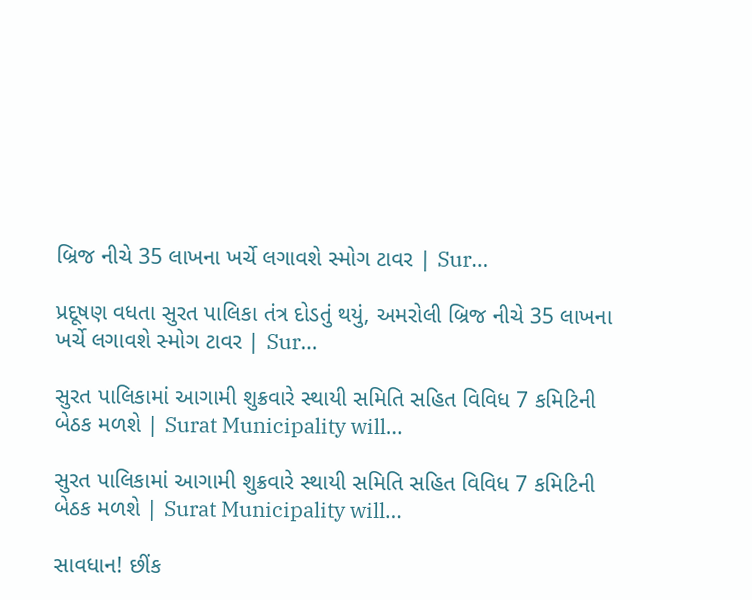બ્રિજ નીચે 35 લાખના ખર્ચે લગાવશે સ્મોગ ટાવર | Sur…

પ્રદૂષણ વધતા સુરત પાલિકા તંત્ર દોડતું થયું, અમરોલી બ્રિજ નીચે 35 લાખના ખર્ચે લગાવશે સ્મોગ ટાવર | Sur…

સુરત પાલિકામાં આગામી શુક્રવારે સ્થાયી સમિતિ સહિત વિવિધ 7 કમિટિની બેઠક મળશે | Surat Municipality will…

સુરત પાલિકામાં આગામી શુક્રવારે સ્થાયી સમિતિ સહિત વિવિધ 7 કમિટિની બેઠક મળશે | Surat Municipality will…

સાવધાન! છીંક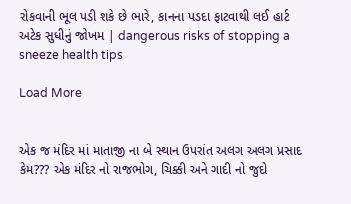રોકવાની ભૂલ પડી શકે છે ભારે, કાનના પડદા ફાટવાથી લઈ હાર્ટ અટેક સુધીનું જોખમ | dangerous risks of stopping a sneeze health tips

Load More


એક જ મંદિર માં માતાજી ના બે સ્થાન ઉપરાંત અલગ અલગ પ્રસાદ કેમ??? એક મંદિર નો રાજભોગ, ચિક્કી અને ગાદી નો જુદો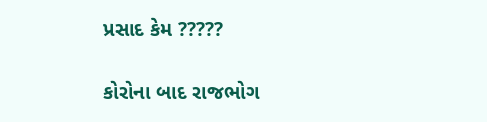પ્રસાદ કેમ ?????

કોરોના બાદ રાજભોગ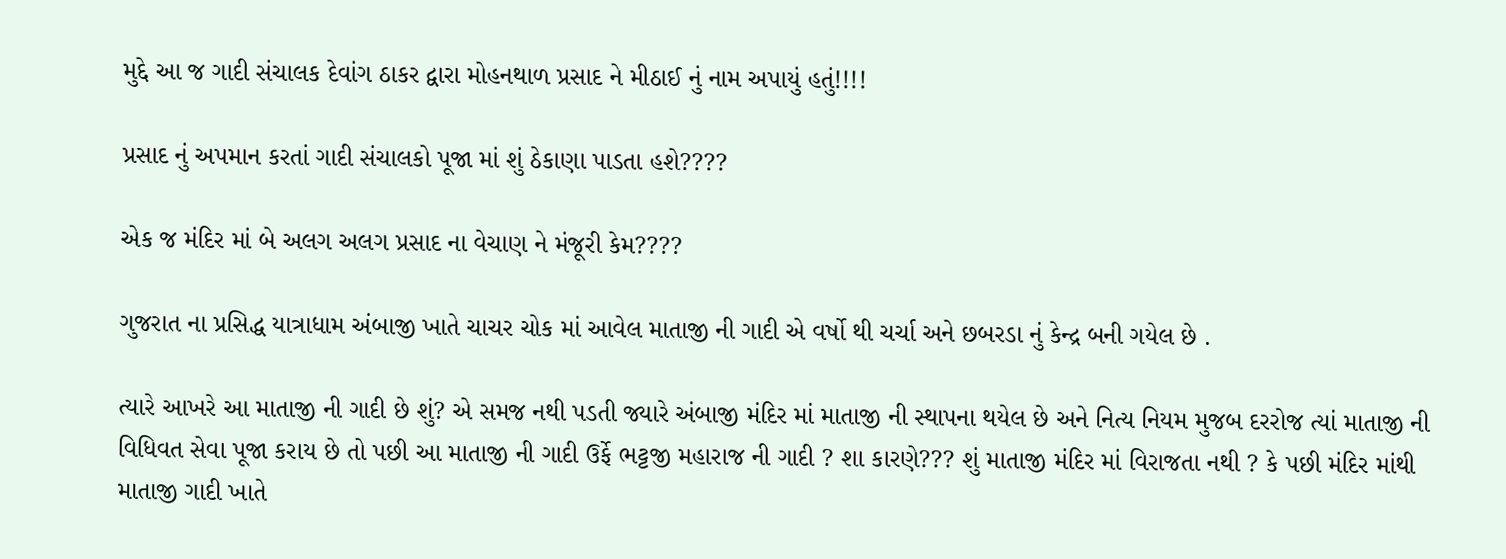મુદ્દે આ જ ગાદી સંચાલક દેવાંગ ઠાકર દ્વારા મોહનથાળ પ્રસાદ ને મીઠાઈ નું નામ અપાયું હતું!!!!

પ્રસાદ નું અપમાન કરતાં ગાદી સંચાલકો પૂજા માં શું ઠેકાણા પાડતા હશે????

એક જ મંદિર માં બે અલગ અલગ પ્રસાદ ના વેચાણ ને મંજૂરી કેમ????

ગુજરાત ના પ્રસિદ્ધ યાત્રાધામ અંબાજી ખાતે ચાચર ચોક માં આવેલ માતાજી ની ગાદી એ વર્ષો થી ચર્ચા અને છબરડા નું કેન્દ્ર બની ગયેલ છે .

ત્યારે આખરે આ માતાજી ની ગાદી છે શું? એ સમજ નથી પડતી જ્યારે અંબાજી મંદિર માં માતાજી ની સ્થાપના થયેલ છે અને નિત્ય નિયમ મુજબ દરરોજ ત્યાં માતાજી ની વિધિવત સેવા પૂજા કરાય છે તો પછી આ માતાજી ની ગાદી ઉર્ફે ભટ્ટજી મહારાજ ની ગાદી ? શા કારણે??? શું માતાજી મંદિર માં વિરાજતા નથી ? કે પછી મંદિર માંથી માતાજી ગાદી ખાતે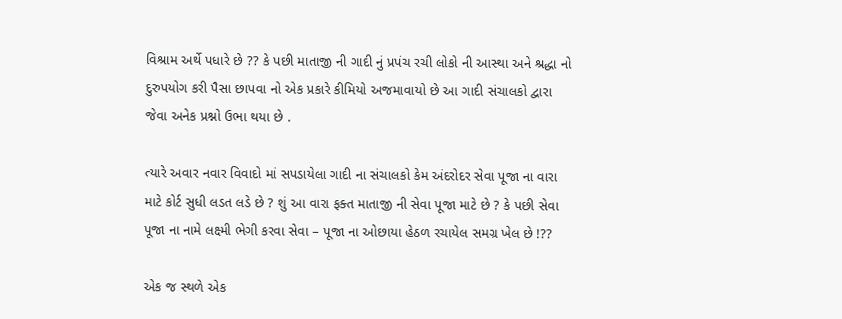વિશ્રામ અર્થે પધારે છે ?? કે પછી માતાજી ની ગાદી નું પ્રપંચ રચી લોકો ની આસ્થા અને શ્રદ્ધા નો દુરુપયોગ કરી પૈસા છાપવા નો એક પ્રકારે કીમિયો અજમાવાયો છે આ ગાદી સંચાલકો દ્વારા જેવા અનેક પ્રશ્નો ઉભા થયા છે .

ત્યારે અવાર નવાર વિવાદો માં સપડાયેલા ગાદી ના સંચાલકો કેમ અંદરોદર સેવા પૂજા ના વારા માટે કોર્ટ સુધી લડત લડે છે ? શું આ વારા ફક્ત માતાજી ની સેવા પૂજા માટે છે ? કે પછી સેવા પૂજા ના નામે લક્ષ્મી ભેગી કરવા સેવા – પૂજા ના ઓછાયા હેઠળ રચાયેલ સમગ્ર ખેલ છે !??

એક જ સ્થળે એક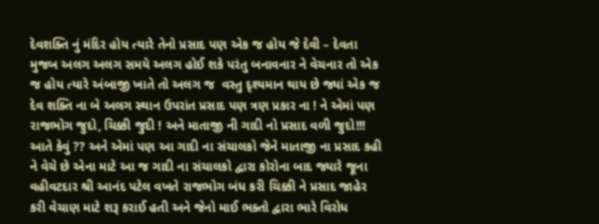દેવશક્તિ નું મંદિર હોય ત્યારે તેનો પ્રસાદ પણ એક જ હોય જે દેવી – દેવતા મુજબ અલગ અલગ સમયે અલગ હોઈ શકે પરંતુ બનાવનાર ને વેચનાર તો એક જ હોય ત્યારે અંબાજી ખાતે તો અલગ જ  વસ્તુ દૃશ્યમાન થાય છે જ્યાં એક જ દેવ શક્તિ ના બે અલગ સ્થાન ઉપરાંત પ્રસાદ પણ ત્રણ પ્રકાર ના ! ને એમાં પણ રાજભોગ જુદો, ચિક્કી જુદી ! અને માતાજી ની ગાદી નો પ્રસાદ વળી જુદો!!! આતે કેવું ?? અને એમાં પણ આ ગાદી ના સંચાલકો જેને માતાજી ના પ્રસાદ કહી ને વેચે છે એના માટે આ જ ગાદી ના સંચાલકો દ્વારા કોરોના બાદ જ્યારે જૂના વહીવટદાર શ્રી આનંદ પટેલ વખતે રાજભોગ બંધ કરી ચિક્કી ને પ્રસાદ જાહેર કરી વેચાણ માટે શરૂ કરાઈ હતી અને જેનો માઈ ભક્તો દ્વારા ભારે વિરોધ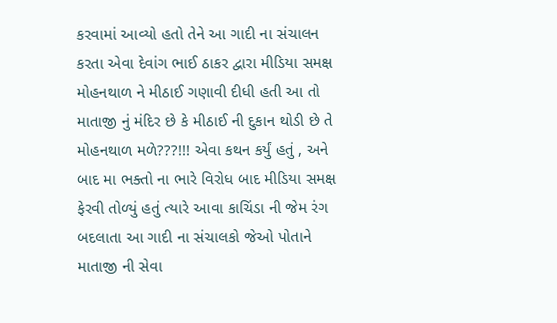કરવામાં આવ્યો હતો તેને આ ગાદી ના સંચાલન કરતા એવા દેવાંગ ભાઈ ઠાકર દ્વારા મીડિયા સમક્ષ મોહનથાળ ને મીઠાઈ ગણાવી દીધી હતી આ તો માતાજી નું મંદિર છે કે મીઠાઈ ની દુકાન થોડી છે તે મોહનથાળ મળે???!!! એવા કથન કર્યું હતું , અને બાદ મા ભક્તો ના ભારે વિરોધ બાદ મીડિયા સમક્ષ ફેરવી તોળ્યું હતું ત્યારે આવા કાચિંડા ની જેમ રંગ બદલાતા આ ગાદી ના સંચાલકો જેઓ પોતાને માતાજી ની સેવા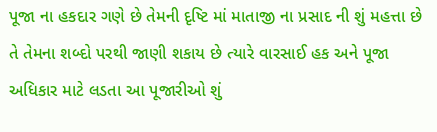પૂજા ના હકદાર ગણે છે તેમની દૃષ્ટિ માં માતાજી ના પ્રસાદ ની શું મહત્તા છે તે તેમના શબ્દો પરથી જાણી શકાય છે ત્યારે વારસાઈ હક અને પૂજા અધિકાર માટે લડતા આ પૂજારીઓ શું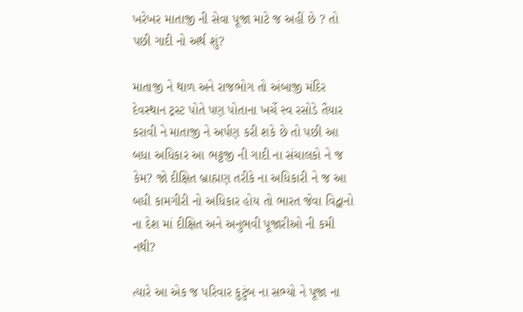ખરેખર માતાજી ની સેવા પૂજા માટે જ અહીં છે ? તો પછી ગાદી નો અર્થ શું?

માતાજી ને થાળ અને રાજભોગ તો અંબાજી મંદિર દેવસ્થાન ટ્રસ્ટ પોતે પણ પોતાના ખર્ચે સ્વ રસોડે તૈયાર કરાવી ને માતાજી ને અર્પણ કરી શકે છે તો પછી આ બધા અધિકાર આ ભટ્ટજી ની ગાદી ના સંચાલકો ને જ કેમ? જો દીક્ષિત બ્રાહ્મણ તરીકે ના અધિકારી ને જ આ બધી કામગીરી નો અધિકાર હોય તો ભારત જેવા વિદ્વાનો ના દેશ માં દીક્ષિત અને અનુભવી પૂજારીઓ ની કમી નથી?

ત્યારે આ એક જ પરિવાર કુટુંબ ના સભ્યો ને પૂજા ના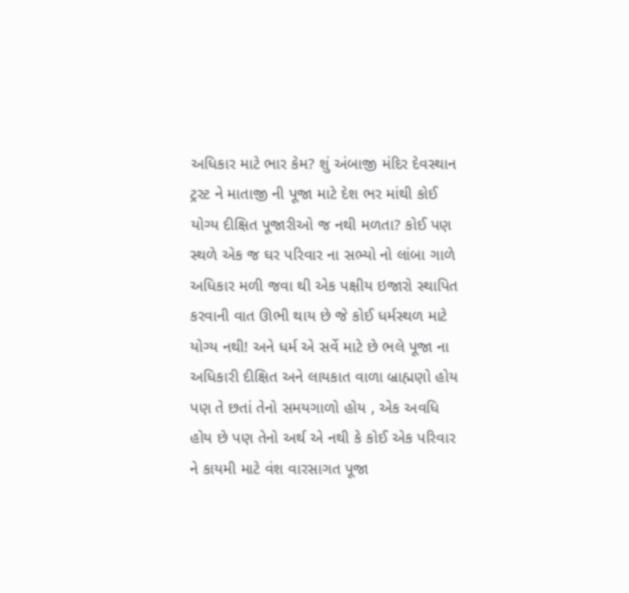અધિકાર માટે ભાર કેમ? શું અંબાજી મંદિર દેવસ્થાન ટ્રસ્ટ ને માતાજી ની પૂજા માટે દેશ ભર માંથી કોઈ યોગ્ય દીક્ષિત પૂજારીઓ જ નથી મળતા? કોઈ પણ સ્થળે એક જ ઘર પરિવાર ના સભ્યો નો લાંબા ગાળે અધિકાર મળી જવા થી એક પક્ષીય ઇજારો સ્થાપિત કરવાની વાત ઊભી થાય છે જે કોઈ ધર્મસ્થળ માટે યોગ્ય નથી! અને ધર્મ એ સર્વે માટે છે ભલે પૂજા ના અધિકારી દીક્ષિત અને લાયકાત વાળા બ્રાહ્મણો હોય પણ તે છતાં તેનો સમયગાળો હોય , એક અવધિ હોય છે પણ તેનો અર્થ એ નથી કે કોઈ એક પરિવાર ને કાયમી માટે વંશ વારસાગત પૂજા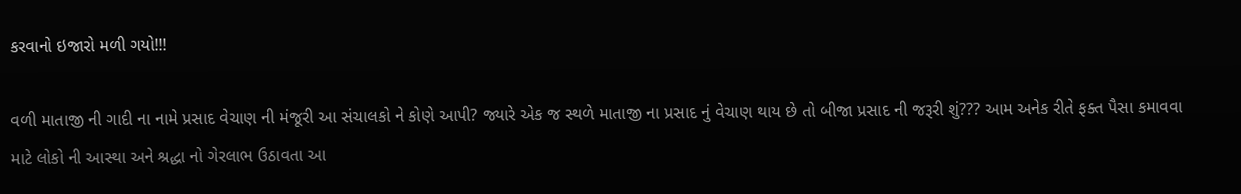કરવાનો ઇજારો મળી ગયો!!!

વળી માતાજી ની ગાદી ના નામે પ્રસાદ વેચાણ ની મંજૂરી આ સંચાલકો ને કોણે આપી? જ્યારે એક જ સ્થળે માતાજી ના પ્રસાદ નું વેચાણ થાય છે તો બીજા પ્રસાદ ની જરૂરી શું??? આમ અનેક રીતે ફક્ત પૈસા કમાવવા માટે લોકો ની આસ્થા અને શ્રદ્ધા નો ગેરલાભ ઉઠાવતા આ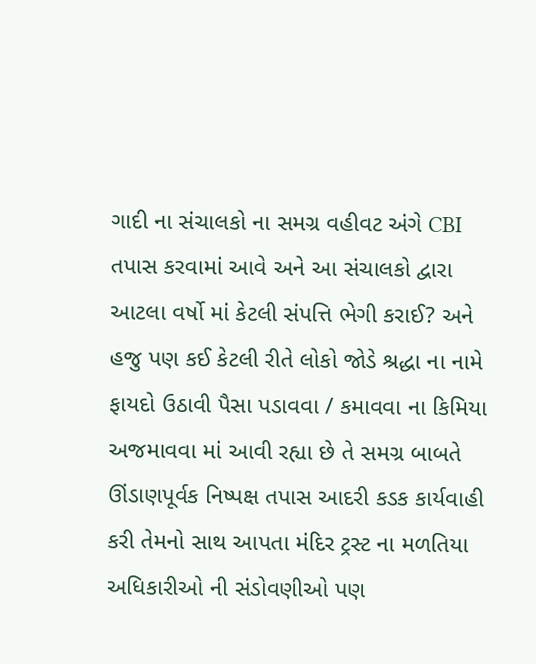ગાદી ના સંચાલકો ના સમગ્ર વહીવટ અંગે CBI તપાસ કરવામાં આવે અને આ સંચાલકો દ્વારા આટલા વર્ષો માં કેટલી સંપત્તિ ભેગી કરાઈ? અને હજુ પણ કઈ કેટલી રીતે લોકો જોડે શ્રદ્ધા ના નામે ફાયદો ઉઠાવી પૈસા પડાવવા / કમાવવા ના કિમિયા અજમાવવા માં આવી રહ્યા છે તે સમગ્ર બાબતે ઊંડાણપૂર્વક નિષ્પક્ષ તપાસ આદરી કડક કાર્યવાહી કરી તેમનો સાથ આપતા મંદિર ટ્રસ્ટ ના મળતિયા અધિકારીઓ ની સંડોવણીઓ પણ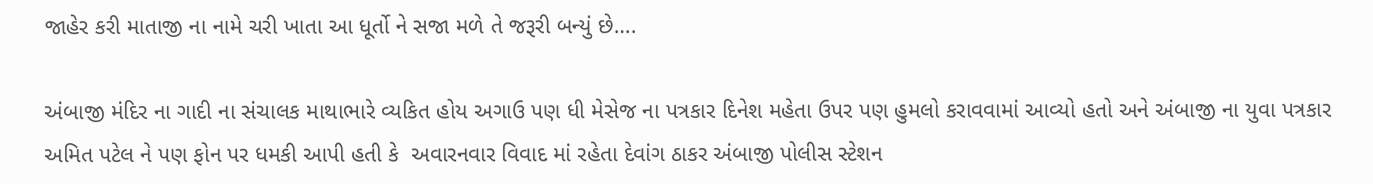જાહેર કરી માતાજી ના નામે ચરી ખાતા આ ધૂર્તો ને સજા મળે તે જરૂરી બન્યું છે….

અંબાજી મંદિર ના ગાદી ના સંચાલક માથાભારે વ્યકિત હોય અગાઉ પણ ધી મેસેજ ના પત્રકાર દિનેશ મહેતા ઉપર પણ હુમલો કરાવવામાં આવ્યો હતો અને અંબાજી ના યુવા પત્રકાર અમિત પટેલ ને પણ ફોન પર ધમકી આપી હતી કે  અવારનવાર વિવાદ માં રહેતા દેવાંગ ઠાકર અંબાજી પોલીસ સ્ટેશન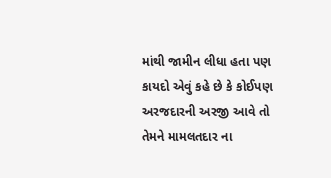માંથી જામીન લીધા હતા પણ કાયદો એવું કહે છે કે કોઈપણ અરજદારની અરજી આવે તો તેમને મામલતદાર ના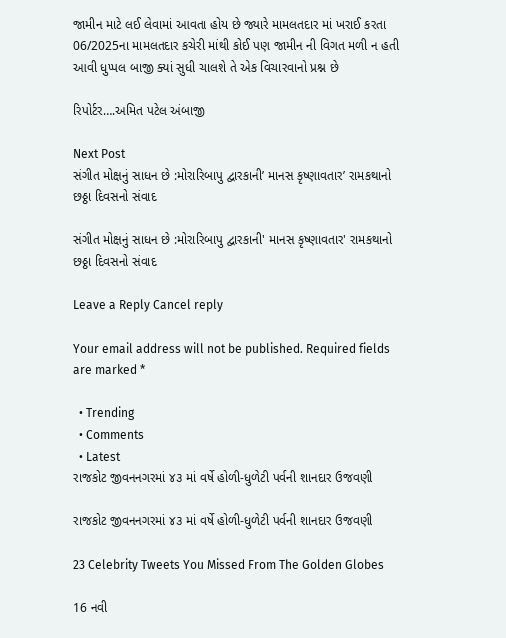જામીન માટે લઈ લેવામાં આવતા હોય છે જ્યારે મામલતદાર માં ખરાઈ કરતા 06/2025ના મામલતદાર કચેરી માંથી કોઈ પણ જામીન ની વિગત મળી ન હતી આવી ધુપ્પલ બાજી ક્યાં સુધી ચાલશે તે એક વિચારવાનો પ્રશ્ન છે

રિપોર્ટર….અમિત પટેલ અંબાજી

Next Post
સંગીત મોક્ષનું સાધન છે :મોરારિબાપુ દ્વારકાની’ માનસ કૃષ્ણાવતાર’ રામકથાનો છઠ્ઠા દિવસનો સંવાદ

સંગીત મોક્ષનું સાધન છે :મોરારિબાપુ દ્વારકાની' માનસ કૃષ્ણાવતાર' રામકથાનો છઠ્ઠા દિવસનો સંવાદ

Leave a Reply Cancel reply

Your email address will not be published. Required fields are marked *

  • Trending
  • Comments
  • Latest
રાજકોટ જીવનનગરમાં ૪૩ માં વર્ષે હોળી-ધુળેટી પર્વની શાનદાર ઉજવણી

રાજકોટ જીવનનગરમાં ૪૩ માં વર્ષે હોળી-ધુળેટી પર્વની શાનદાર ઉજવણી

23 Celebrity Tweets You Missed From The Golden Globes

16 નવી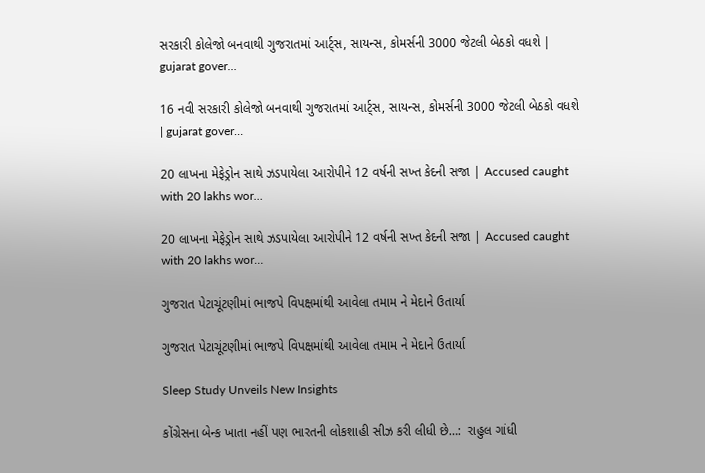સરકારી કોલેજો બનવાથી ગુજરાતમાં આર્ટ્સ, સાયન્સ, કોમર્સની 3000 જેટલી બેઠકો વધશે | gujarat gover…

16 નવી સરકારી કોલેજો બનવાથી ગુજરાતમાં આર્ટ્સ, સાયન્સ, કોમર્સની 3000 જેટલી બેઠકો વધશે | gujarat gover…

20 લાખના મેફેડ્રોન સાથે ઝડપાયેલા આરોપીને 12 વર્ષની સખ્ત કેદની સજા | Accused caught with 20 lakhs wor…

20 લાખના મેફેડ્રોન સાથે ઝડપાયેલા આરોપીને 12 વર્ષની સખ્ત કેદની સજા | Accused caught with 20 lakhs wor…

ગુજરાત પેટાચૂંટણીમાં ભાજપે વિપક્ષમાંથી આવેલા તમામ ને મેદાને ઉતાર્યા

ગુજરાત પેટાચૂંટણીમાં ભાજપે વિપક્ષમાંથી આવેલા તમામ ને મેદાને ઉતાર્યા

Sleep Study Unveils New Insights

કોંગ્રેસના બેન્ક ખાતા નહીં પણ ભારતની લોકશાહી સીઝ કરી લીધી છે…:  રાહુલ ગાંધી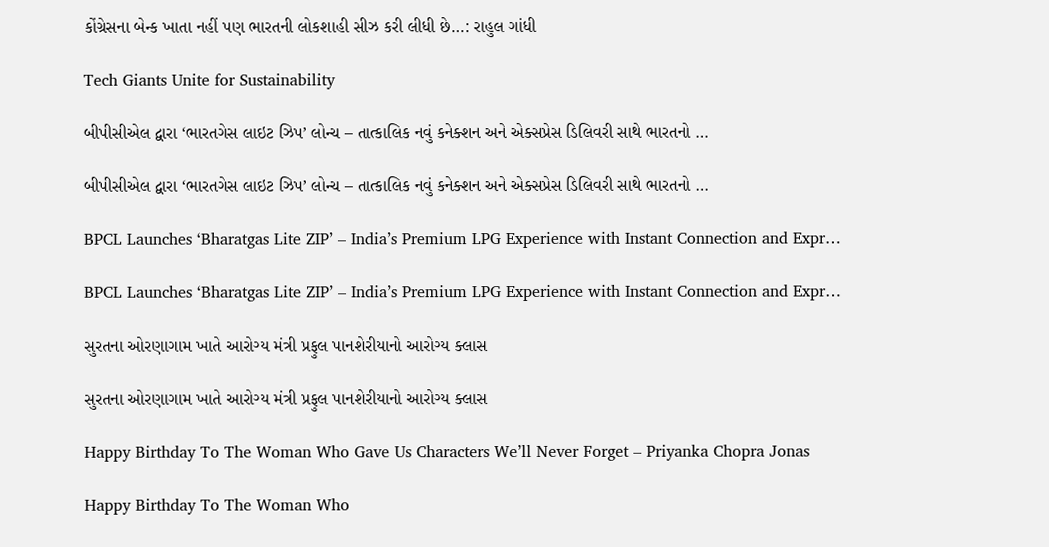કોંગ્રેસના બેન્ક ખાતા નહીં પણ ભારતની લોકશાહી સીઝ કરી લીધી છે…: રાહુલ ગાંધી

Tech Giants Unite for Sustainability

બીપીસીએલ દ્વારા ‘ભારતગેસ લાઇટ ઝિપ’ લોન્ચ – તાત્કાલિક નવું કનેક્શન અને એક્સપ્રેસ ડિલિવરી સાથે ભારતનો …

બીપીસીએલ દ્વારા ‘ભારતગેસ લાઇટ ઝિપ’ લોન્ચ – તાત્કાલિક નવું કનેક્શન અને એક્સપ્રેસ ડિલિવરી સાથે ભારતનો …

BPCL Launches ‘Bharatgas Lite ZIP’ – India’s Premium LPG Experience with Instant Connection and Expr…

BPCL Launches ‘Bharatgas Lite ZIP’ – India’s Premium LPG Experience with Instant Connection and Expr…

સુરતના ઓરણાગામ ખાતે આરોગ્ય મંત્રી પ્રફુલ પાનશેરીયાનો આરોગ્ય ક્લાસ

સુરતના ઓરણાગામ ખાતે આરોગ્ય મંત્રી પ્રફુલ પાનશેરીયાનો આરોગ્ય ક્લાસ

Happy Birthday To The Woman Who Gave Us Characters We’ll Never Forget – Priyanka Chopra Jonas

Happy Birthday To The Woman Who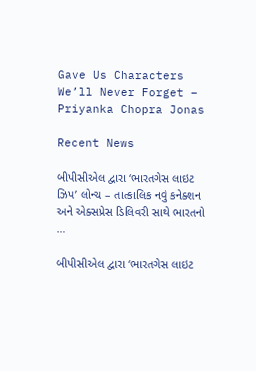Gave Us Characters We’ll Never Forget – Priyanka Chopra Jonas

Recent News

બીપીસીએલ દ્વારા ‘ભારતગેસ લાઇટ ઝિપ’ લોન્ચ – તાત્કાલિક નવું કનેક્શન અને એક્સપ્રેસ ડિલિવરી સાથે ભારતનો …

બીપીસીએલ દ્વારા ‘ભારતગેસ લાઇટ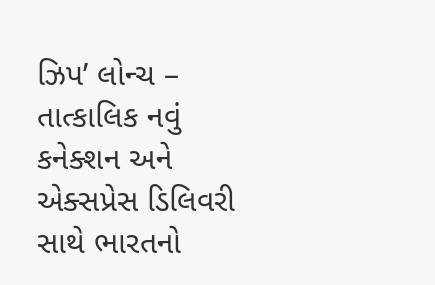ઝિપ’ લોન્ચ – તાત્કાલિક નવું કનેક્શન અને એક્સપ્રેસ ડિલિવરી સાથે ભારતનો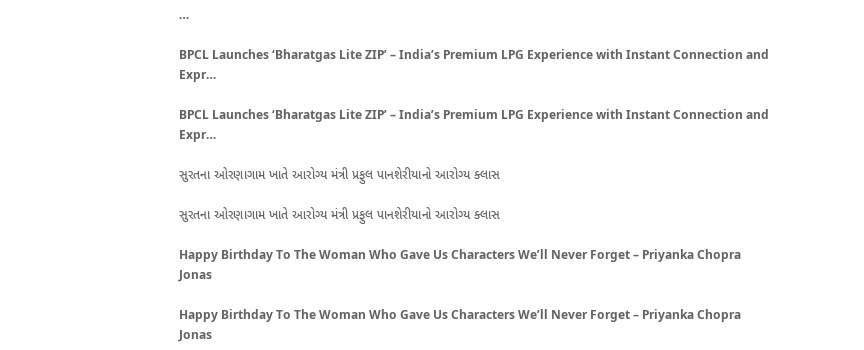…

BPCL Launches ‘Bharatgas Lite ZIP’ – India’s Premium LPG Experience with Instant Connection and Expr…

BPCL Launches ‘Bharatgas Lite ZIP’ – India’s Premium LPG Experience with Instant Connection and Expr…

સુરતના ઓરણાગામ ખાતે આરોગ્ય મંત્રી પ્રફુલ પાનશેરીયાનો આરોગ્ય ક્લાસ

સુરતના ઓરણાગામ ખાતે આરોગ્ય મંત્રી પ્રફુલ પાનશેરીયાનો આરોગ્ય ક્લાસ

Happy Birthday To The Woman Who Gave Us Characters We’ll Never Forget – Priyanka Chopra Jonas

Happy Birthday To The Woman Who Gave Us Characters We’ll Never Forget – Priyanka Chopra Jonas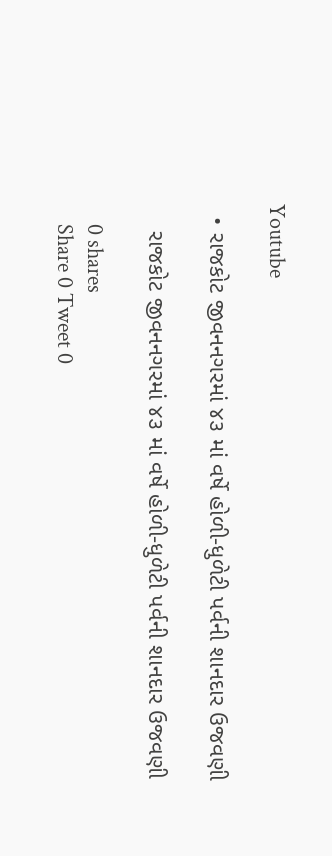Youtube

  • રાજકોટ જીવનનગરમાં ૪૩ માં વર્ષે હોળી-ધુળેટી પર્વની શાનદાર ઉજવણી

    રાજકોટ જીવનનગરમાં ૪૩ માં વર્ષે હોળી-ધુળેટી પર્વની શાનદાર ઉજવણી

    0 shares
    Share 0 Tweet 0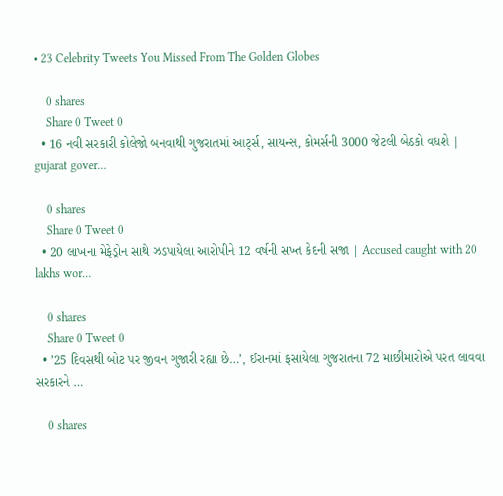• 23 Celebrity Tweets You Missed From The Golden Globes

    0 shares
    Share 0 Tweet 0
  • 16 નવી સરકારી કોલેજો બનવાથી ગુજરાતમાં આર્ટ્સ, સાયન્સ, કોમર્સની 3000 જેટલી બેઠકો વધશે | gujarat gover…

    0 shares
    Share 0 Tweet 0
  • 20 લાખના મેફેડ્રોન સાથે ઝડપાયેલા આરોપીને 12 વર્ષની સખ્ત કેદની સજા | Accused caught with 20 lakhs wor…

    0 shares
    Share 0 Tweet 0
  • ’25 દિવસથી બોટ પર જીવન ગુજારી રહ્યા છે…’, ઈરાનમાં ફસાયેલા ગુજરાતના 72 માછીમારોએ પરત લાવવા સરકારને …

    0 shares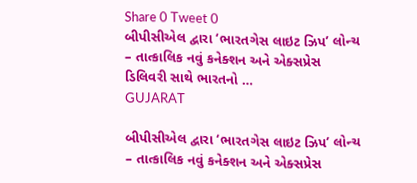Share 0 Tweet 0
બીપીસીએલ દ્વારા ‘ભારતગેસ લાઇટ ઝિપ’ લોન્ચ – તાત્કાલિક નવું કનેક્શન અને એક્સપ્રેસ ડિલિવરી સાથે ભારતનો …
GUJARAT

બીપીસીએલ દ્વારા ‘ભારતગેસ લાઇટ ઝિપ’ લોન્ચ – તાત્કાલિક નવું કનેક્શન અને એક્સપ્રેસ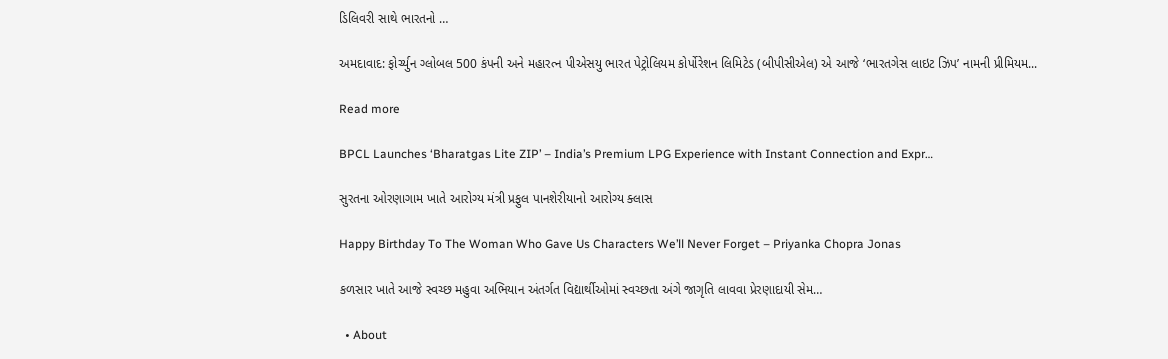ડિલિવરી સાથે ભારતનો …

અમદાવાદ: ફોર્ચ્યુન ગ્લોબલ 500 કંપની અને મહારત્ન પીએસયુ ભારત પેટ્રોલિયમ કોર્પોરેશન લિમિટેડ (બીપીસીએલ) એ આજે ‘ભારતગેસ લાઇટ ઝિપ’ નામની પ્રીમિયમ...

Read more

BPCL Launches ‘Bharatgas Lite ZIP’ – India’s Premium LPG Experience with Instant Connection and Expr…

સુરતના ઓરણાગામ ખાતે આરોગ્ય મંત્રી પ્રફુલ પાનશેરીયાનો આરોગ્ય ક્લાસ

Happy Birthday To The Woman Who Gave Us Characters We’ll Never Forget – Priyanka Chopra Jonas

કળસાર ખાતે આજે સ્વચ્છ મહુવા અભિયાન અંતર્ગત વિદ્યાર્થીઓમાં સ્વચ્છતા અંગે જાગૃતિ લાવવા પ્રેરણાદાયી સેમ…

  • About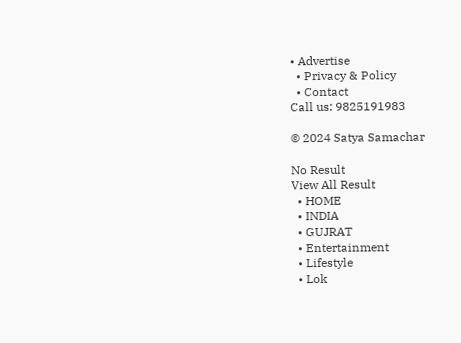• Advertise
  • Privacy & Policy
  • Contact
Call us: 9825191983

© 2024 Satya Samachar

No Result
View All Result
  • HOME
  • INDIA
  • GUJRAT
  • Entertainment
  • Lifestyle
  • Lok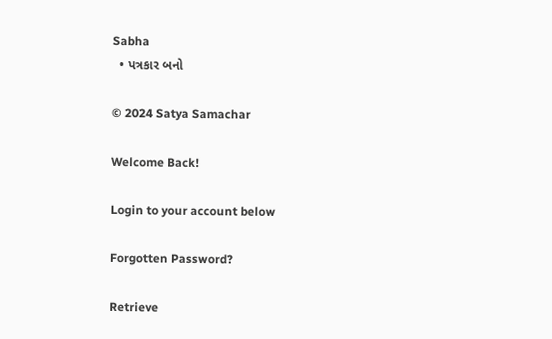Sabha
  • પત્રકાર બનો

© 2024 Satya Samachar

Welcome Back!

Login to your account below

Forgotten Password?

Retrieve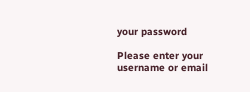your password

Please enter your username or email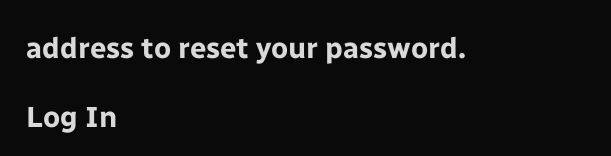address to reset your password.

Log In